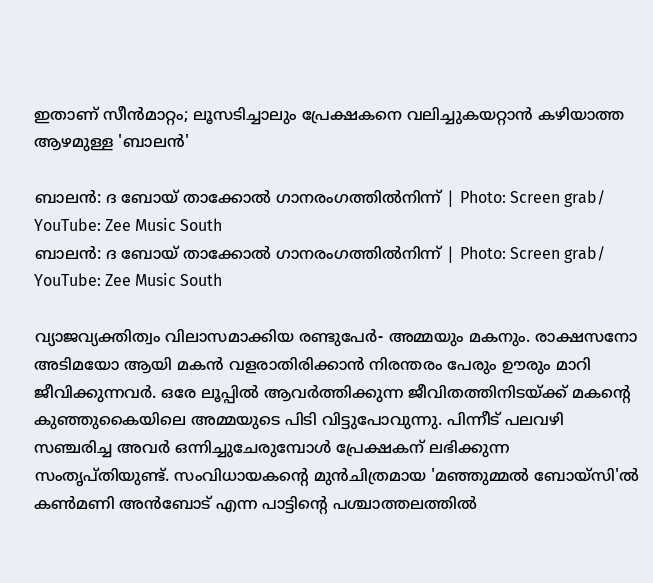ഇതാണ് സീൻമാറ്റം; ലൂസടിച്ചാലും പ്രേക്ഷകനെ വലിച്ചുകയറ്റാൻ കഴിയാത്ത ആഴമുള്ള 'ബാലൻ'

ബാലൻ: ദ ബോയ് താക്കോൽ ഗാനരംഗത്തിൽനിന്ന് | Photo: Screen grab/ YouTube: Zee Music South
ബാലൻ: ദ ബോയ് താക്കോൽ ഗാനരംഗത്തിൽനിന്ന് | Photo: Screen grab/ YouTube: Zee Music South

വ്യാജവ്യക്തിത്വം വിലാസമാക്കിയ രണ്ടുപേർ- അമ്മയും മകനും. രാക്ഷസനോ അടിമയോ ആയി മകൻ വളരാതിരിക്കാൻ നിരന്തരം പേരും ഊരും മാറി ജീവിക്കുന്നവർ. ഒരേ ലൂപ്പിൽ ആവർത്തിക്കുന്ന ജീവിതത്തിനിടയ്ക്ക് മകന്റെ കുഞ്ഞുകൈയിലെ അമ്മയുടെ പിടി വിട്ടുപോവുന്നു. പിന്നീട് പലവഴി സഞ്ചരിച്ച അവർ ഒന്നിച്ചുചേരുമ്പോൾ പ്രേക്ഷകന് ലഭിക്കുന്ന സംതൃപ്തിയുണ്ട്. സംവിധായകന്റെ മുൻചിത്രമായ 'മഞ്ഞുമ്മൽ ബോയ്‌സി'ൽ കൺമണി അൻബോട് എന്ന പാട്ടിന്റെ പശ്ചാത്തലത്തിൽ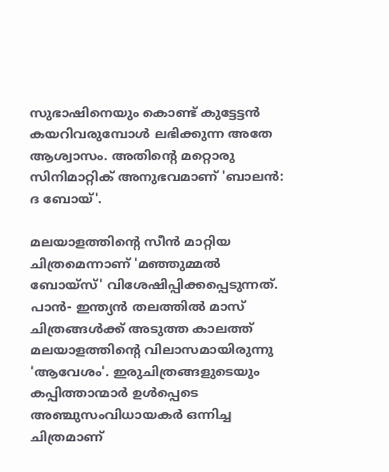സുഭാഷിനെയും കൊണ്ട് കുട്ടേട്ടൻ കയറിവരുമ്പോൾ ലഭിക്കുന്ന അതേ ആശ്വാസം. അതിന്റെ മറ്റൊരു സിനിമാറ്റിക് അനുഭവമാണ് 'ബാലൻ: ദ ബോയ്'.

മലയാളത്തിന്റെ സീൻ മാറ്റിയ ചിത്രമെന്നാണ് 'മഞ്ഞുമ്മൽ ബോയ്‌സ്' വിശേഷിപ്പിക്കപ്പെടുന്നത്. പാൻ- ഇന്ത്യൻ തലത്തിൽ മാസ് ചിത്രങ്ങൾക്ക് അടുത്ത കാലത്ത് മലയാളത്തിന്റെ വിലാസമായിരുന്നു 'ആവേശം'. ഇരുചിത്രങ്ങളുടെയും കപ്പിത്താന്മാർ ഉൾപ്പെടെ അഞ്ചുസംവിധായകർ ഒന്നിച്ച ചിത്രമാണ്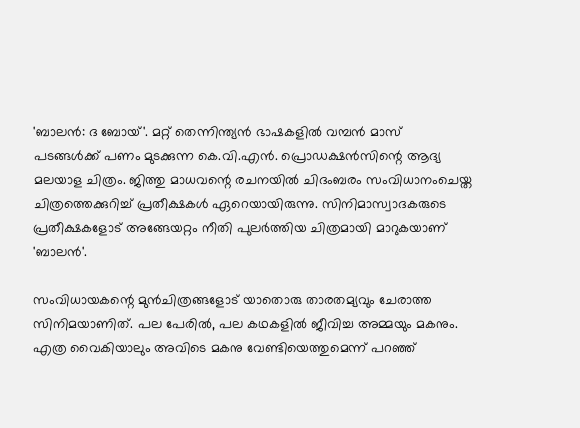'ബാലൻ: ദ ബോയ്'. മറ്റ് തെന്നിന്ത്യൻ ഭാഷകളിൽ വമ്പൻ മാസ് പടങ്ങൾക്ക് പണം മുടക്കുന്ന കെ.വി.എൻ. പ്രൊഡക്ഷൻസിന്റെ ആദ്യ മലയാള ചിത്രം. ജിത്തു മാധവന്റെ രചനയിൽ ചിദംബരം സംവിധാനംചെയ്ത ചിത്രത്തെക്കുറിച്ച് പ്രതീക്ഷകൾ ഏറെയായിരുന്നു. സിനിമാസ്വാദകരുടെ പ്രതീക്ഷകളോട് അങ്ങേയറ്റം നീതി പുലർത്തിയ ചിത്രമായി മാറുകയാണ് 'ബാലൻ'.

സംവിധായകന്റെ മുൻചിത്രങ്ങളോട് യാതൊരു താരതമ്യവും ചേരാത്ത സിനിമയാണിത്. പല പേരിൽ, പല കഥകളിൽ ജീവിച്ച അമ്മയും മകനും. എത്ര വൈകിയാലും അവിടെ മകനു വേണ്ടിയെത്തുമെന്ന് പറഞ്ഞ്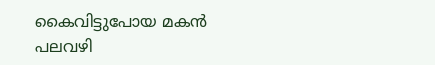കൈവിട്ടുപോയ മകൻ പലവഴി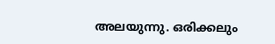അലയുന്നു. ഒരിക്കലും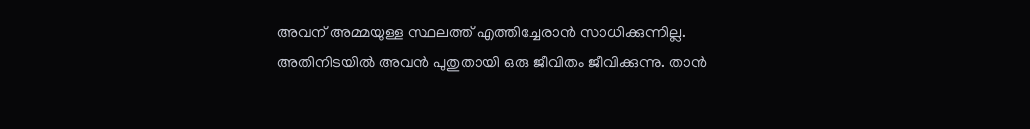അവന് അമ്മയുള്ള സ്ഥലത്ത് എത്തിച്ചേരാൻ സാധിക്കുന്നില്ല. അതിനിടയിൽ അവൻ പുതുതായി ഒരു ജീവിതം ജീവിക്കുന്നു. താൻ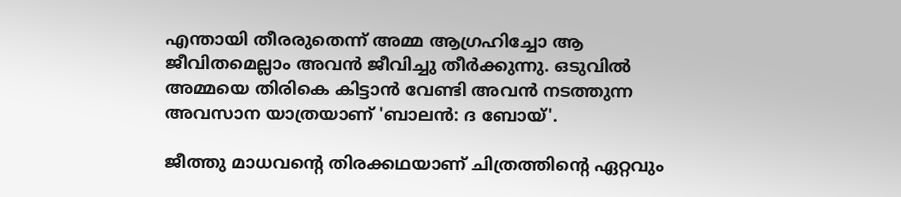എന്തായി തീരരുതെന്ന് അമ്മ ആഗ്രഹിച്ചോ ആ ജീവിതമെല്ലാം അവൻ ജീവിച്ചു തീർക്കുന്നു. ഒടുവിൽ അമ്മയെ തിരികെ കിട്ടാൻ വേണ്ടി അവൻ നടത്തുന്ന അവസാന യാത്രയാണ് 'ബാലൻ: ദ ബോയ്'.

ജീത്തു മാധവന്റെ തിരക്കഥയാണ് ചിത്രത്തിന്റെ ഏറ്റവും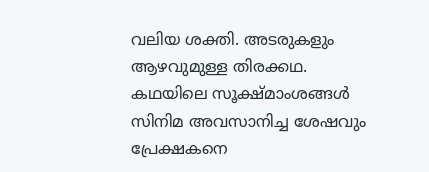വലിയ ശക്തി. അടരുകളും ആഴവുമുള്ള തിരക്കഥ. കഥയിലെ സൂക്ഷ്മാംശങ്ങൾ സിനിമ അവസാനിച്ച ശേഷവും പ്രേക്ഷകനെ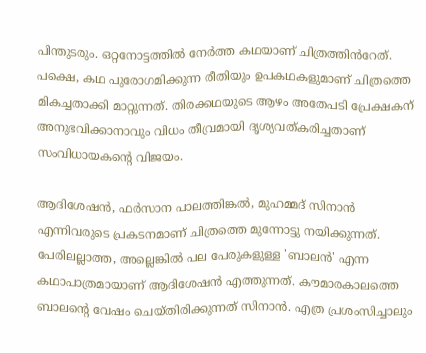പിന്തുടരും. ഒറ്റനോട്ടത്തിൽ നേർത്ത കഥയാണ് ചിത്രത്തിൻറേത്‌. പക്ഷെ, കഥ പുരോഗമിക്കുന്ന രീതിയും ഉപകഥകളുമാണ് ചിത്രത്തെ മികച്ചതാക്കി മാറ്റുന്നത്. തിരക്കഥയുടെ ആഴം അതേപടി പ്രേക്ഷകന് അനുഭവിക്കാനാവും വിധം തീവ്രമായി ദൃശ്യവത്കരിച്ചതാണ് സംവിധായകന്റെ വിജയം.

ആദിശേഷൻ, ഫർസാന പാലത്തിങ്കൽ, മുഹമ്മദ് സിനാൻ എന്നിവരുടെ പ്രകടനമാണ് ചിത്രത്തെ മുന്നോട്ടു നയിക്കുന്നത്. പേരിലല്ലാത്ത, അല്ലെങ്കിൽ പല പേരുകളുള്ള 'ബാലൻ' എന്ന കഥാപാത്രമായാണ് ആദിശേഷൻ എത്തുന്നത്. കൗമാരകാലത്തെ ബാലന്റെ വേഷം ചെയ്തിരിക്കുന്നത് സിനാൻ. എത്ര പ്രശംസിച്ചാലും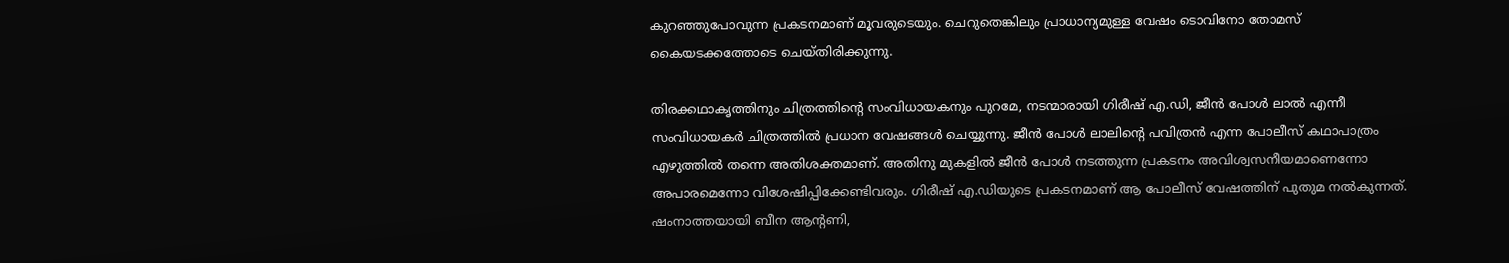കുറഞ്ഞുപോവുന്ന പ്രകടനമാണ് മൂവരുടെയും. ചെറുതെങ്കിലും പ്രാധാന്യമുള്ള വേഷം ടൊവിനോ തോമസ് കൈയടക്കത്തോടെ ചെയ്തിരിക്കുന്നു.

തിരക്കഥാകൃത്തിനും ചിത്രത്തിന്റെ സംവിധായകനും പുറമേ, നടന്മാരായി ഗിരീഷ് എ.ഡി, ജീൻ പോൾ ലാൽ എന്നീ സംവിധായകർ ചിത്രത്തിൽ പ്രധാന വേഷങ്ങൾ ചെയ്യുന്നു. ജീൻ പോൾ ലാലിന്റെ പവിത്രൻ എന്ന പോലീസ് കഥാപാത്രം എഴുത്തിൽ തന്നെ അതിശക്തമാണ്. അതിനു മുകളിൽ ജീൻ പോൾ നടത്തുന്ന പ്രകടനം അവിശ്വസനീയമാണെന്നോ അപാരമെന്നോ വിശേഷിപ്പിക്കേണ്ടിവരും. ഗിരീഷ് എ.ഡിയുടെ പ്രകടനമാണ് ആ പോലീസ് വേഷത്തിന് പുതുമ നൽകുന്നത്. ഷംനാത്തയായി ബീന ആന്റണി,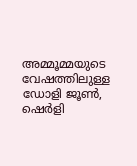അമ്മൂമ്മയുടെ വേഷത്തിലുള്ള ഡോളി ജൂൺ, ഷെർളി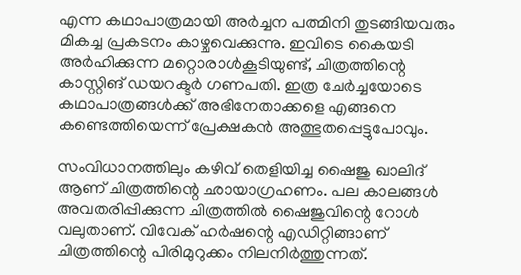എന്ന കഥാപാത്രമായി അർച്ചന പത്മിനി തുടങ്ങിയവരും മികച്ച പ്രകടനം കാഴ്ചവെക്കുന്നു. ഇവിടെ കൈയടി അർഹിക്കുന്ന മറ്റൊരാൾകൂടിയുണ്ട്, ചിത്രത്തിന്റെ കാസ്റ്റിങ് ഡയറക്ടർ ഗണപതി. ഇത്ര ചേർച്ചയോടെ കഥാപാത്രങ്ങൾക്ക് അഭിനേതാക്കളെ എങ്ങനെ കണ്ടെത്തിയെന്ന് പ്രേക്ഷകൻ അത്ഭുതപ്പെട്ടുപോവും.

സംവിധാനത്തിലും കഴിവ് തെളിയിച്ച ഷൈജു ഖാലിദ് ആണ് ചിത്രത്തിന്റെ ഛായാഗ്രഹണം. പല കാലങ്ങൾ അവതരിപ്പിക്കുന്ന ചിത്രത്തിൽ ഷൈജുവിന്റെ റോൾ വലുതാണ്. വിവേക് ഹർഷന്റെ എഡിറ്റിങ്ങാണ് ചിത്രത്തിന്റെ പിരിമുറുക്കം നിലനിർത്തുന്നത്.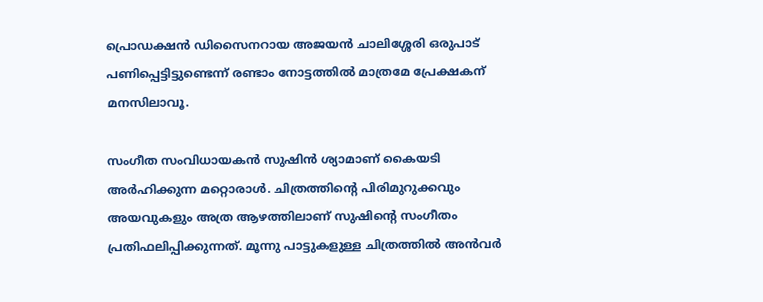പ്രൊഡക്ഷൻ ഡിസൈനറായ അജയൻ ചാലിശ്ശേരി ഒരുപാട് പണിപ്പെട്ടിട്ടുണ്ടെന്ന് രണ്ടാം നോട്ടത്തിൽ മാത്രമേ പ്രേക്ഷകന് മനസിലാവൂ.

സംഗീത സംവിധായകൻ സുഷിൻ ശ്യാമാണ് കൈയടി അർഹിക്കുന്ന മറ്റൊരാൾ. ചിത്രത്തിന്റെ പിരിമുറുക്കവും അയവുകളും അത്ര ആഴത്തിലാണ് സുഷിന്റെ സംഗീതം പ്രതിഫലിപ്പിക്കുന്നത്. മൂന്നു പാട്ടുകളുള്ള ചിത്രത്തിൽ അൻവർ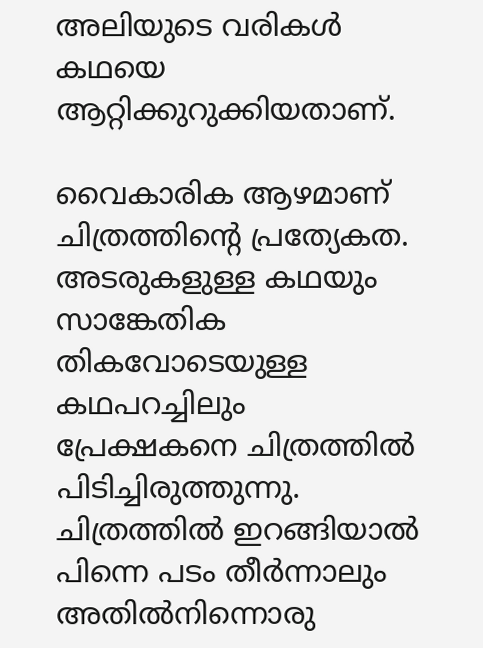അലിയുടെ വരികൾ കഥയെ ആറ്റിക്കുറുക്കിയതാണ്.

വൈകാരിക ആഴമാണ് ചിത്രത്തിന്റെ പ്രത്യേകത. അടരുകളുള്ള കഥയും സാങ്കേതിക തികവോടെയുള്ള കഥപറച്ചിലും പ്രേക്ഷകനെ ചിത്രത്തിൽ പിടിച്ചിരുത്തുന്നു. ചിത്രത്തിൽ ഇറങ്ങിയാൽ പിന്നെ പടം തീർന്നാലും അതിൽനിന്നൊരു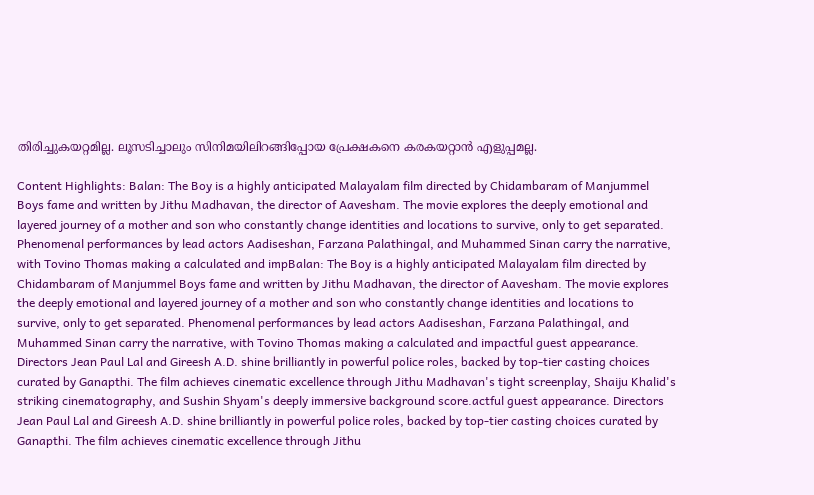തിരിച്ചുകയറ്റമില്ല. ലൂസടിച്ചാലും സിനിമയിലിറങ്ങിപ്പോയ പ്രേക്ഷകനെ കരകയറ്റാൻ എളുപ്പമല്ല.

Content Highlights: Balan: The Boy is a highly anticipated Malayalam film directed by Chidambaram of Manjummel Boys fame and written by Jithu Madhavan, the director of Aavesham. The movie explores the deeply emotional and layered journey of a mother and son who constantly change identities and locations to survive, only to get separated. Phenomenal performances by lead actors Aadiseshan, Farzana Palathingal, and Muhammed Sinan carry the narrative, with Tovino Thomas making a calculated and impBalan: The Boy is a highly anticipated Malayalam film directed by Chidambaram of Manjummel Boys fame and written by Jithu Madhavan, the director of Aavesham. The movie explores the deeply emotional and layered journey of a mother and son who constantly change identities and locations to survive, only to get separated. Phenomenal performances by lead actors Aadiseshan, Farzana Palathingal, and Muhammed Sinan carry the narrative, with Tovino Thomas making a calculated and impactful guest appearance. Directors Jean Paul Lal and Gireesh A.D. shine brilliantly in powerful police roles, backed by top-tier casting choices curated by Ganapthi. The film achieves cinematic excellence through Jithu Madhavan's tight screenplay, Shaiju Khalid's striking cinematography, and Sushin Shyam's deeply immersive background score.actful guest appearance. Directors Jean Paul Lal and Gireesh A.D. shine brilliantly in powerful police roles, backed by top-tier casting choices curated by Ganapthi. The film achieves cinematic excellence through Jithu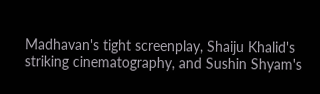Madhavan's tight screenplay, Shaiju Khalid's striking cinematography, and Sushin Shyam's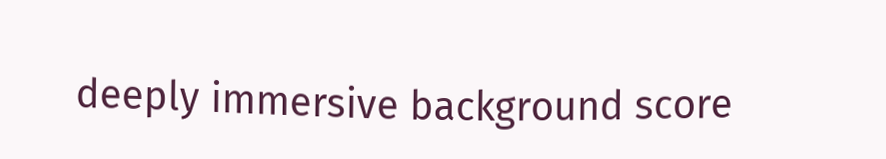deeply immersive background score